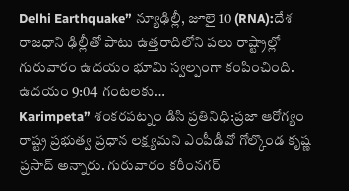Delhi Earthquake” న్యూఢిల్లీ, జూలై 10 (RNA):దేశ రాజధాని ఢిల్లీతో పాటు ఉత్తరాదిలోని పలు రాష్ట్రాల్లో గురువారం ఉదయం భూమి స్వల్పంగా కంపించింది. ఉదయం 9:04 గంటలకు…
Karimpeta” శంకరపట్నం డిసి ప్రతినిధి:ప్రజా ఆరోగ్యం రాష్ట్ర ప్రభుత్వ ప్రధాన లక్ష్యమని ఎంపీడీవో గోల్కొండ కృష్ణ ప్రసాద్ అన్నారు. గురువారం కరీంనగర్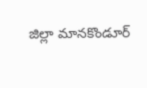జిల్లా మానకొండూర్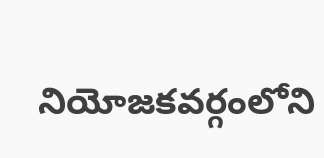నియోజకవర్గంలోని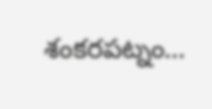శంకరపట్నం…